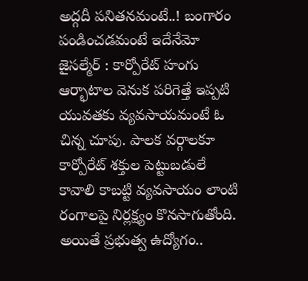అద్గదీ పనితనమంటే..! బంగారం పండించడమంటే ఇదేనేమో
జైసల్మేర్ : కార్పోరేట్ హంగు ఆర్భాటాల వెనుక పరిగెత్తే ఇప్పటి యువతకు వ్యవసాయమంటే ఓ చిన్న చూపు. పాలక వర్గాలకూ కార్పోరేట్ శక్తుల పెట్టుబడులే కావాలి కాబట్టి వ్యవసాయం లాంటి రంగాలపై నిర్లక్ష్యం కొనసాగుతోంది. అయితే ప్రభుత్వ ఉద్యోగం..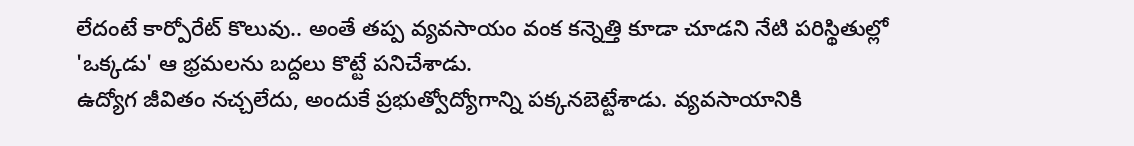లేదంటే కార్పోరేట్ కొలువు.. అంతే తప్ప వ్యవసాయం వంక కన్నెత్తి కూడా చూడని నేటి పరిస్థితుల్లో 'ఒక్కడు' ఆ భ్రమలను బద్దలు కొట్టే పనిచేశాడు.
ఉద్యోగ జీవితం నచ్చలేదు, అందుకే ప్రభుత్వోద్యోగాన్ని పక్కనబెట్టేశాడు. వ్యవసాయానికి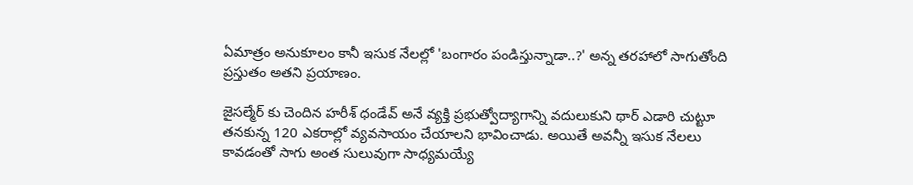ఏమాత్రం అనుకూలం కానీ ఇసుక నేలల్లో 'బంగారం పండిస్తున్నాడా..?' అన్న తరహాలో సాగుతోంది ప్రస్తుతం అతని ప్రయాణం.

జైసల్మేర్ కు చెందిన హరీశ్ ధండేవ్ అనే వ్యక్తి ప్రభుత్వోద్యాగాన్ని వదులుకుని థార్ ఎడారి చుట్టూ తనకున్న 120 ఎకరాల్లో వ్యవసాయం చేయాలని భావించాడు. అయితే అవన్నీ ఇసుక నేలలు కావడంతో సాగు అంత సులువుగా సాధ్యమయ్యే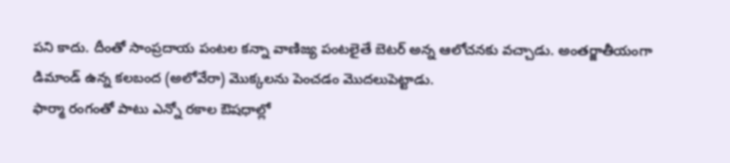పని కాదు. దీంతో సాంప్రదాయ పంటల కన్నా వాణిజ్య పంటలైతే బెటర్ అన్న ఆలోచనకు వచ్చాడు. అంతర్జాతీయంగా డిమాండ్ ఉన్న కలబంద (అలోవేరా) మొక్కలను పెంచడం మొదలుపెట్టాడు.
ఫార్మా రంగంతో పాటు ఎన్నో రకాల ఔషధాల్లో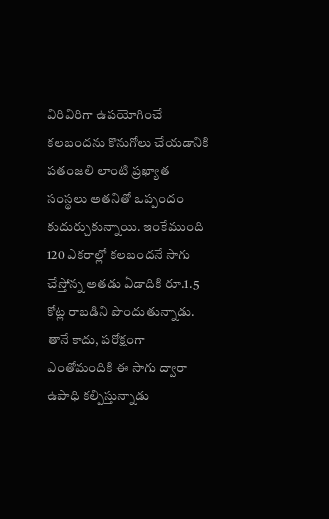విరివిరిగా ఉపయోగించే కలబందను కొనుగోలు చేయడానికి పతంజలి లాంటి ప్రఖ్యాత సంస్థలు అతనితో ఒప్పందం కుదుర్చుకున్నాయి. ఇంకేముంది 120 ఎకరాల్లో కలబందనే సాగు చేస్తోన్న అతడు ఏడాదికి రూ.1.5 కోట్ల రాబడిని పొందుతున్నాడు. తానే కాదు, పరోక్షంగా ఎంతోమందికి ఈ సాగు ద్వారా ఉపాధి కల్పిస్తున్నాడు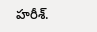హరీశ్.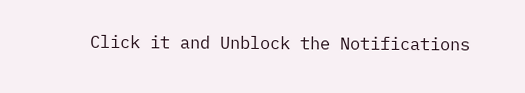Click it and Unblock the Notifications